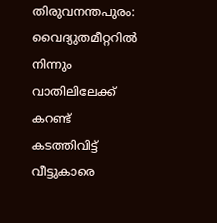തിരുവനന്തപുരം: വൈദ്യുതമീറ്ററിൽ നിന്നും വാതിലിലേക്ക് കറണ്ട് കടത്തിവിട്ട് വീട്ടുകാരെ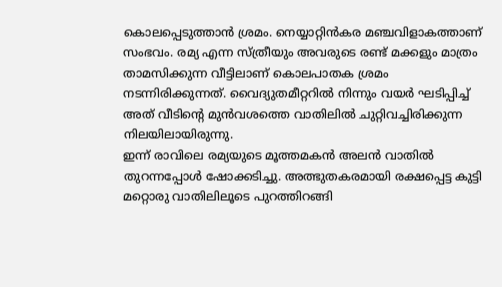കൊലപ്പെടുത്താൻ ശ്രമം. നെയ്യാറ്റിൻകര മഞ്ചവിളാകത്താണ് സംഭവം. രമ്യ എന്ന സ്ത്രീയും അവരുടെ രണ്ട് മക്കളും മാത്രം താമസിക്കുന്ന വീട്ടിലാണ് കൊലപാതക ശ്രമം നടന്നിരിക്കുന്നത്. വൈദ്യുതമീറ്ററിൽ നിന്നും വയർ ഘടിപ്പിച്ച് അത് വീടിന്റെ മുൻവശത്തെ വാതിലിൽ ചുറ്റിവച്ചിരിക്കുന്ന നിലയിലായിരുന്നു.
ഇന്ന് രാവിലെ രമ്യയുടെ മൂത്തമകൻ അലൻ വാതിൽ തുറന്നപ്പോൾ ഷോക്കടിച്ചു. അത്ഭുതകരമായി രക്ഷപ്പെട്ട കുട്ടി മറ്റൊരു വാതിലിലൂടെ പുറത്തിറങ്ങി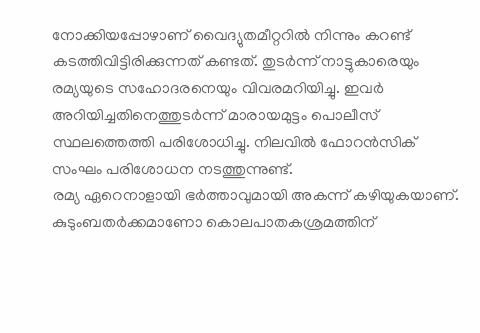നോക്കിയപ്പോഴാണ് വൈദ്യുതമീറ്ററിൽ നിന്നും കറണ്ട് കടത്തിവിട്ടിരിക്കുന്നത് കണ്ടത്. തുടർന്ന് നാട്ടുകാരെയും രമ്യയുടെ സഹോദരനെയും വിവരമറിയിച്ചു. ഇവർ അറിയിച്ചതിനെത്തുടർന്ന് മാരായമുട്ടം പൊലീസ് സ്ഥലത്തെത്തി പരിശോധിച്ചു. നിലവിൽ ഫോറൻസിക് സംഘം പരിശോധന നടത്തുന്നുണ്ട്.
രമ്യ ഏറെനാളായി ഭർത്താവുമായി അകന്ന് കഴിയുകയാണ്. കുടുംബതർക്കമാണോ കൊലപാതകശ്രമത്തിന്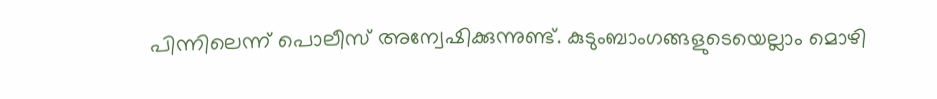പിന്നിലെന്ന് പൊലീസ് അന്വേഷിക്കുന്നുണ്ട്. കുടുംബാംഗങ്ങളുടെയെല്ലാം മൊഴി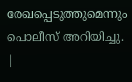രേഖപ്പെടുത്തുമെന്നും പൊലീസ് അറിയിച്ചു.
|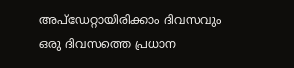അപ്ഡേറ്റായിരിക്കാം ദിവസവും
ഒരു ദിവസത്തെ പ്രധാന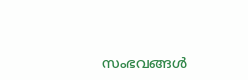സംഭവങ്ങൾ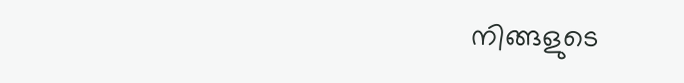നിങ്ങളുടെ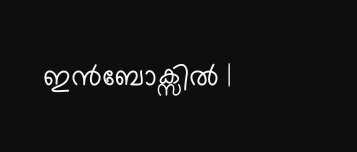ഇൻബോക്സിൽ |